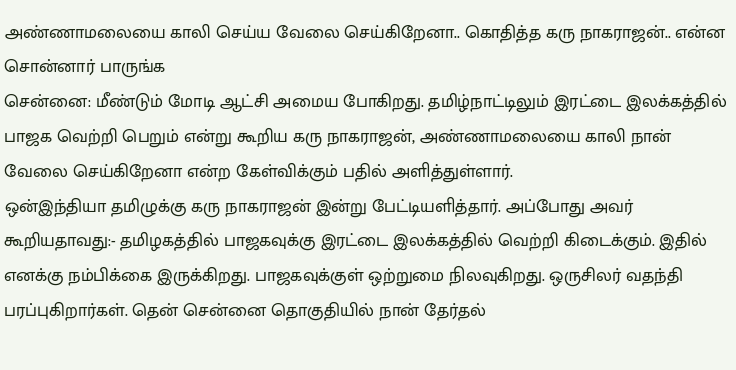அண்ணாமலையை காலி செய்ய வேலை செய்கிறேனா.. கொதித்த கரு நாகராஜன்.. என்ன சொன்னார் பாருங்க
சென்னை: மீண்டும் மோடி ஆட்சி அமைய போகிறது. தமிழ்நாட்டிலும் இரட்டை இலக்கத்தில் பாஜக வெற்றி பெறும் என்று கூறிய கரு நாகராஜன், அண்ணாமலையை காலி நான் வேலை செய்கிறேனா என்ற கேள்விக்கும் பதில் அளித்துள்ளார்.
ஒன்இந்தியா தமிழுக்கு கரு நாகராஜன் இன்று பேட்டியளித்தார். அப்போது அவர் கூறியதாவது:- தமிழகத்தில் பாஜகவுக்கு இரட்டை இலக்கத்தில் வெற்றி கிடைக்கும். இதில் எனக்கு நம்பிக்கை இருக்கிறது. பாஜகவுக்குள் ஒற்றுமை நிலவுகிறது. ஒருசிலர் வதந்தி பரப்புகிறார்கள். தென் சென்னை தொகுதியில் நான் தேர்தல்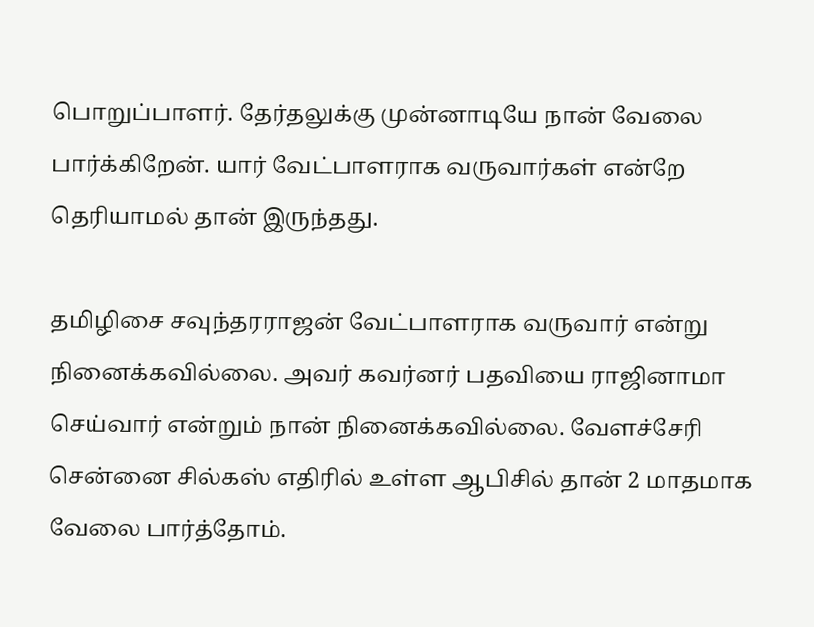பொறுப்பாளர். தேர்தலுக்கு முன்னாடியே நான் வேலை பார்க்கிறேன். யார் வேட்பாளராக வருவார்கள் என்றே தெரியாமல் தான் இருந்தது.

தமிழிசை சவுந்தரராஜன் வேட்பாளராக வருவார் என்று நினைக்கவில்லை. அவர் கவர்னர் பதவியை ராஜினாமா செய்வார் என்றும் நான் நினைக்கவில்லை. வேளச்சேரி சென்னை சில்கஸ் எதிரில் உள்ள ஆபிசில் தான் 2 மாதமாக வேலை பார்த்தோம்.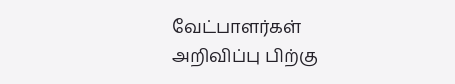வேட்பாளர்கள் அறிவிப்பு பிற்கு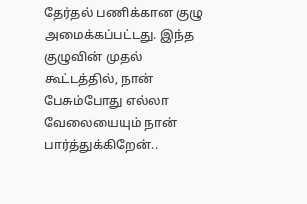தேர்தல் பணிக்கான குழு அமைக்கப்பட்டது. இந்த குழுவின் முதல் கூட்டத்தில், நான் பேசும்போது எல்லா வேலையையும் நான் பார்த்துக்கிறேன்..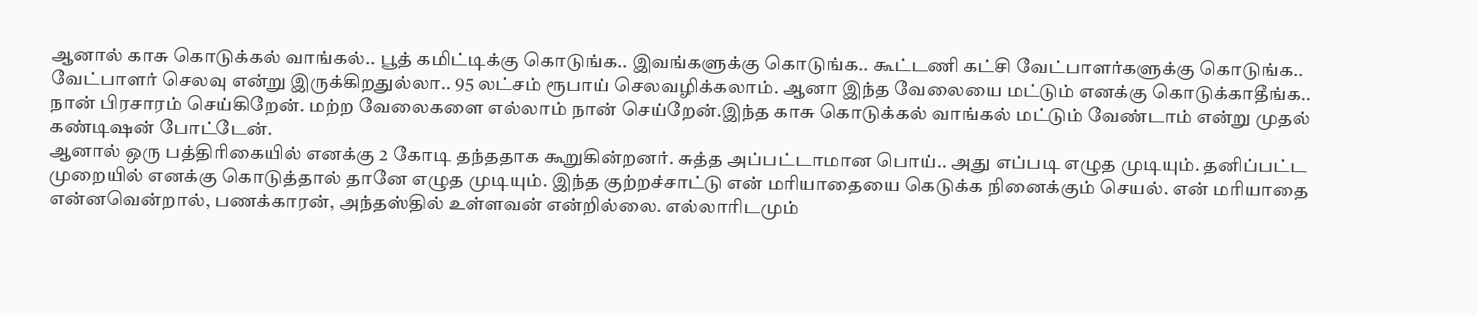ஆனால் காசு கொடுக்கல் வாங்கல்.. பூத் கமிட்டிக்கு கொடுங்க.. இவங்களுக்கு கொடுங்க.. கூட்டணி கட்சி வேட்பாளர்களுக்கு கொடுங்க.. வேட்பாளர் செலவு என்று இருக்கிறதுல்லா.. 95 லட்சம் ரூபாய் செலவழிக்கலாம். ஆனா இந்த வேலையை மட்டும் எனக்கு கொடுக்காதீங்க.. நான் பிரசாரம் செய்கிறேன். மற்ற வேலைகளை எல்லாம் நான் செய்றேன்.இந்த காசு கொடுக்கல் வாங்கல் மட்டும் வேண்டாம் என்று முதல் கண்டிஷன் போட்டேன்.
ஆனால் ஒரு பத்திரிகையில் எனக்கு 2 கோடி தந்ததாக கூறுகின்றனர். சுத்த அப்பட்டாமான பொய்.. அது எப்படி எழுத முடியும். தனிப்பட்ட முறையில் எனக்கு கொடுத்தால் தானே எழுத முடியும். இந்த குற்றச்சாட்டு என் மரியாதையை கெடுக்க நினைக்கும் செயல். என் மரியாதை என்னவென்றால், பணக்காரன், அந்தஸ்தில் உள்ளவன் என்றில்லை. எல்லாரிடமும்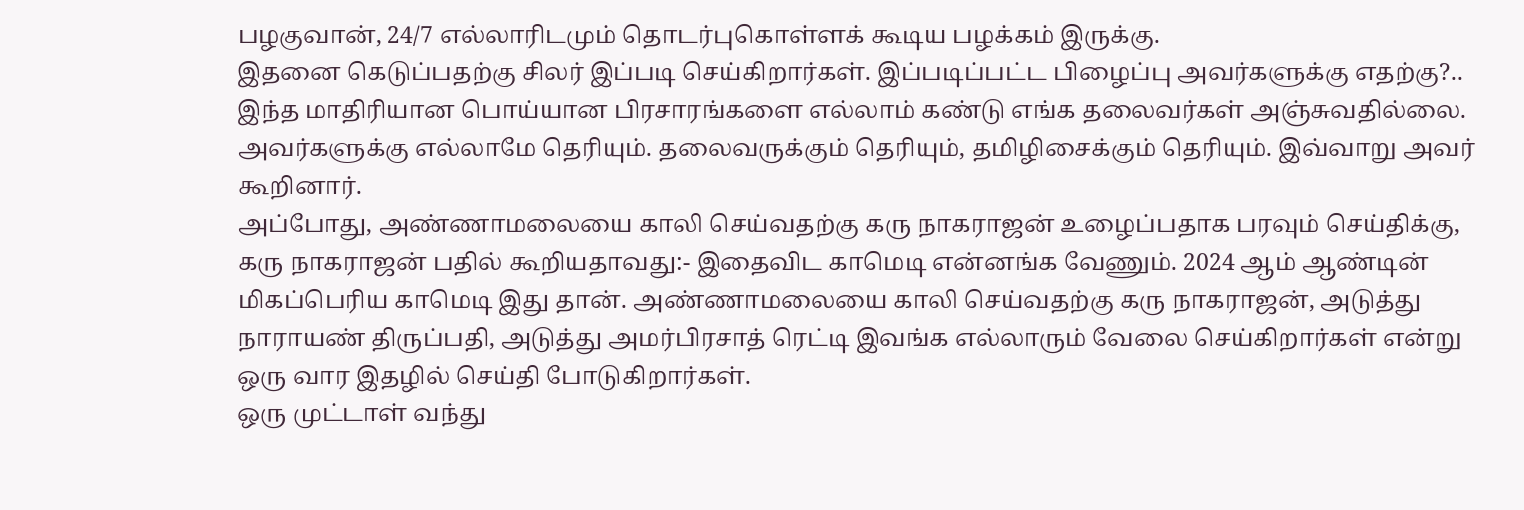பழகுவான், 24/7 எல்லாரிடமும் தொடர்புகொள்ளக் கூடிய பழக்கம் இருக்கு.
இதனை கெடுப்பதற்கு சிலர் இப்படி செய்கிறார்கள். இப்படிப்பட்ட பிழைப்பு அவர்களுக்கு எதற்கு?.. இந்த மாதிரியான பொய்யான பிரசாரங்களை எல்லாம் கண்டு எங்க தலைவர்கள் அஞ்சுவதில்லை. அவர்களுக்கு எல்லாமே தெரியும். தலைவருக்கும் தெரியும், தமிழிசைக்கும் தெரியும். இவ்வாறு அவர் கூறினார்.
அப்போது, அண்ணாமலையை காலி செய்வதற்கு கரு நாகராஜன் உழைப்பதாக பரவும் செய்திக்கு, கரு நாகராஜன் பதில் கூறியதாவது:- இதைவிட காமெடி என்னங்க வேணும். 2024 ஆம் ஆண்டின் மிகப்பெரிய காமெடி இது தான். அண்ணாமலையை காலி செய்வதற்கு கரு நாகராஜன், அடுத்து நாராயண் திருப்பதி, அடுத்து அமர்பிரசாத் ரெட்டி இவங்க எல்லாரும் வேலை செய்கிறார்கள் என்று ஒரு வார இதழில் செய்தி போடுகிறார்கள்.
ஒரு முட்டாள் வந்து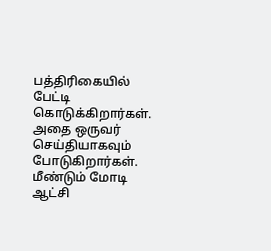பத்திரிகையில் பேட்டி கொடுக்கிறார்கள். அதை ஒருவர் செய்தியாகவும் போடுகிறார்கள். மீண்டும் மோடி ஆட்சி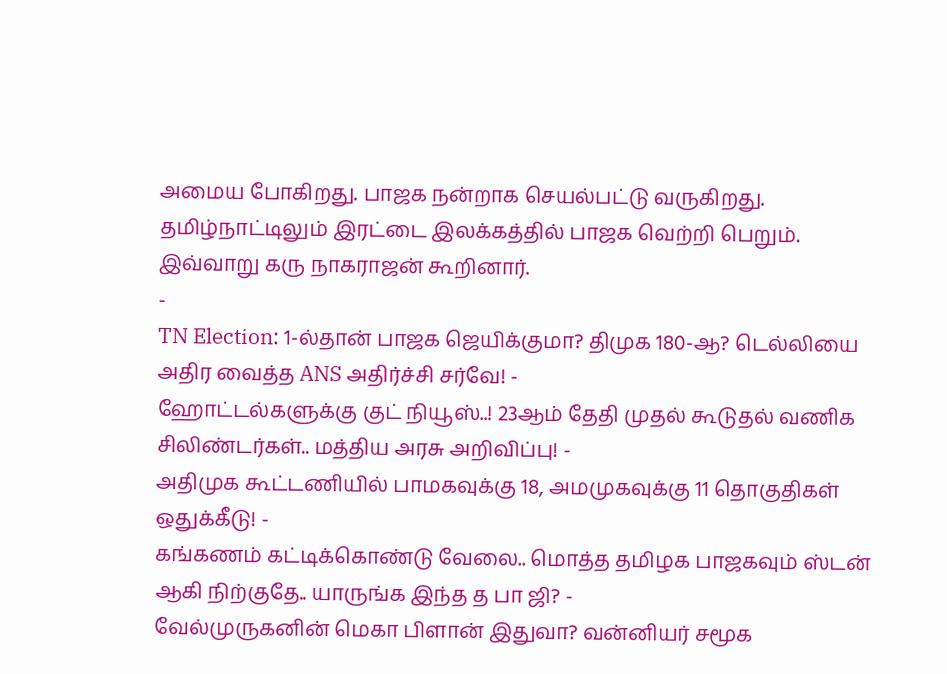அமைய போகிறது. பாஜக நன்றாக செயல்பட்டு வருகிறது. தமிழ்நாட்டிலும் இரட்டை இலக்கத்தில் பாஜக வெற்றி பெறும். இவ்வாறு கரு நாகராஜன் கூறினார்.
-
TN Election: 1-ல்தான் பாஜக ஜெயிக்குமா? திமுக 180-ஆ? டெல்லியை அதிர வைத்த ANS அதிர்ச்சி சர்வே! -
ஹோட்டல்களுக்கு குட் நியூஸ்..! 23ஆம் தேதி முதல் கூடுதல் வணிக சிலிண்டர்கள்.. மத்திய அரசு அறிவிப்பு! -
அதிமுக கூட்டணியில் பாமகவுக்கு 18, அமமுகவுக்கு 11 தொகுதிகள் ஒதுக்கீடு! -
கங்கணம் கட்டிக்கொண்டு வேலை.. மொத்த தமிழக பாஜகவும் ஸ்டன் ஆகி நிற்குதே.. யாருங்க இந்த த பா ஜி? -
வேல்முருகனின் மெகா பிளான் இதுவா? வன்னியர் சமூக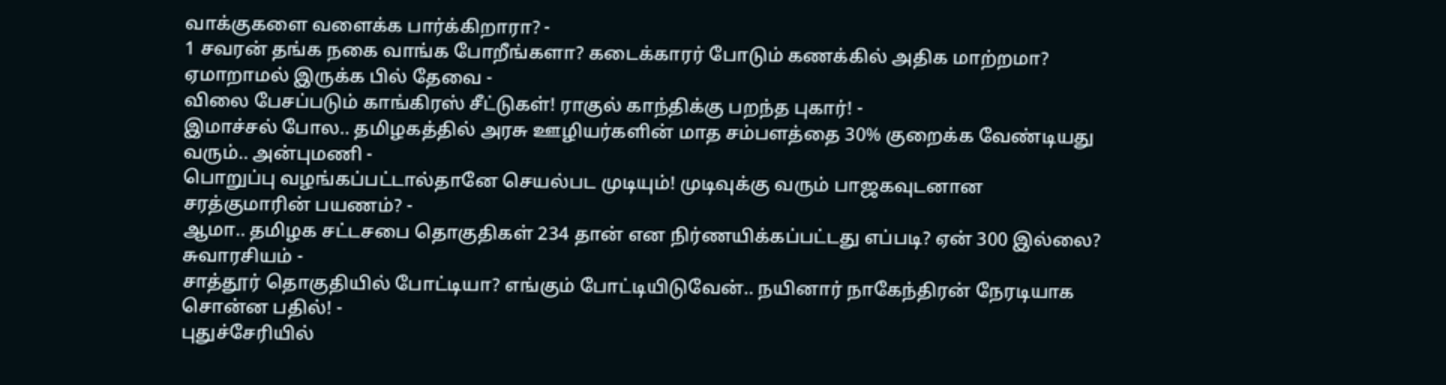வாக்குகளை வளைக்க பார்க்கிறாரா? -
1 சவரன் தங்க நகை வாங்க போறீங்களா? கடைக்காரர் போடும் கணக்கில் அதிக மாற்றமா? ஏமாறாமல் இருக்க பில் தேவை -
விலை பேசப்படும் காங்கிரஸ் சீட்டுகள்! ராகுல் காந்திக்கு பறந்த புகார்! -
இமாச்சல் போல.. தமிழகத்தில் அரசு ஊழியர்களின் மாத சம்பளத்தை 30% குறைக்க வேண்டியது வரும்.. அன்புமணி -
பொறுப்பு வழங்கப்பட்டால்தானே செயல்பட முடியும்! முடிவுக்கு வரும் பாஜகவுடனான சரத்குமாரின் பயணம்? -
ஆமா.. தமிழக சட்டசபை தொகுதிகள் 234 தான் என நிர்ணயிக்கப்பட்டது எப்படி? ஏன் 300 இல்லை? சுவாரசியம் -
சாத்தூர் தொகுதியில் போட்டியா? எங்கும் போட்டியிடுவேன்.. நயினார் நாகேந்திரன் நேரடியாக சொன்ன பதில்! -
புதுச்சேரியில்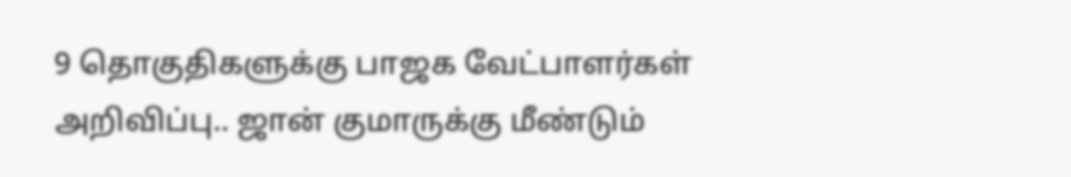9 தொகுதிகளுக்கு பாஜக வேட்பாளர்கள் அறிவிப்பு.. ஜான் குமாருக்கு மீண்டும்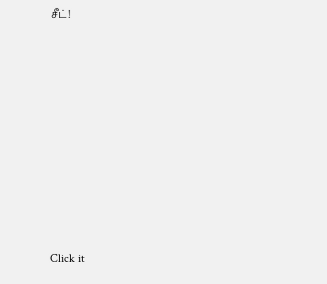சீட்!











Click it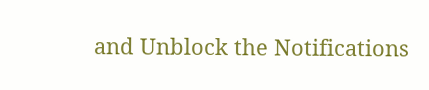and Unblock the Notifications